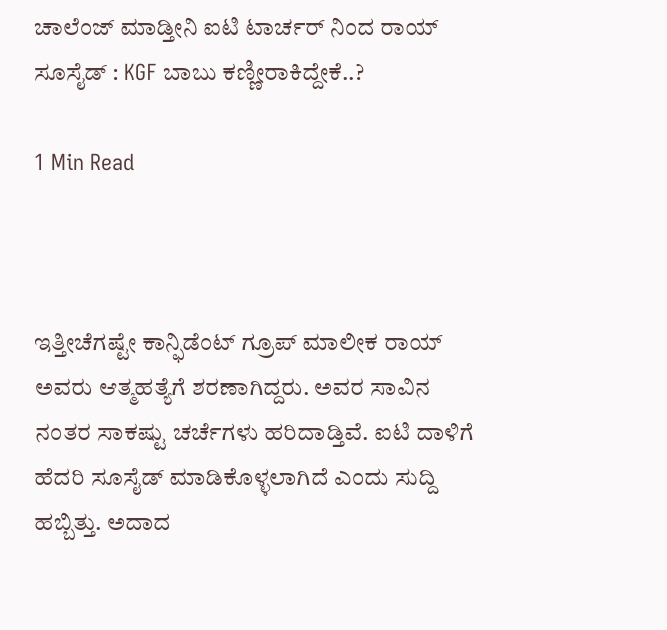ಚಾಲೆಂಜ್ ಮಾಡ್ತೀನಿ ಐಟಿ ಟಾರ್ಚರ್ ನಿಂದ ರಾಯ್ ಸೂಸೈಡ್ : KGF ಬಾಬು ಕಣ್ಣೀರಾಕಿದ್ದೇಕೆ..?

1 Min Read



ಇತ್ತೀಚೆಗಷ್ಟೇ ಕಾನ್ಫಿಡೆಂಟ್ ಗ್ರೂಪ್ ಮಾಲೀಕ ರಾಯ್ ಅವರು ಆತ್ಮಹತ್ಯೆಗೆ ಶರಣಾಗಿದ್ದರು. ಅವರ ಸಾವಿನ ನಂತರ ಸಾಕಷ್ಟು ಚರ್ಚೆಗಳು ಹರಿದಾಡ್ತಿವೆ. ಐಟಿ ದಾಳಿಗೆ ಹೆದರಿ ಸೂಸೈಡ್ ಮಾಡಿಕೊಳ್ಳಲಾಗಿದೆ ಎಂದು ಸುದ್ದಿ ಹಬ್ಬಿತ್ತು. ಅದಾದ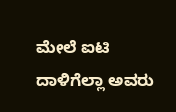ಮೇಲೆ ಐಟಿ ದಾಳಿಗೆಲ್ಲಾ ಅವರು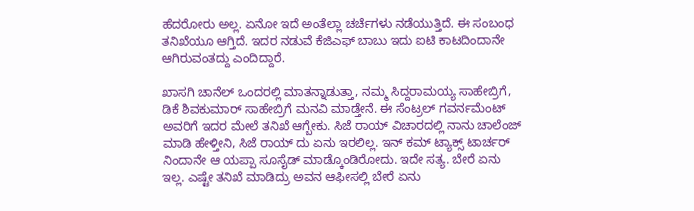ಹೆದರೋರು ಅಲ್ಲ. ಏನೋ ಇದೆ ಅಂತೆಲ್ಲಾ ಚರ್ಚೆಗಳು ನಡೆಯುತ್ತಿದೆ. ಈ ಸಂಬಂಧ ತನಿಖೆಯೂ ಆಗ್ತಿದೆ. ಇದರ‌ ನಡುವೆ ಕೆಜಿಎಫ್ ಬಾಬು ಇದು ಐಟಿ ಕಾಟದಿಂದಾನೇ ಆಗಿರುವಂತದ್ದು ಎಂದಿದ್ದಾರೆ.

ಖಾಸಗಿ ಚಾನೆಲ್ ಒಂದರಲ್ಲಿ ಮಾತನ್ನಾಡುತ್ತಾ, ನಮ್ಮ ಸಿದ್ದರಾಮಯ್ಯ ಸಾಹೇಬ್ರಿಗೆ, ಡಿಕೆ ಶಿವಕುಮಾರ್ ಸಾಹೇಬ್ರಿಗೆ ಮನವಿ ಮಾಡ್ತೇನೆ. ಈ ಸೆಂಟ್ರಲ್ ಗವರ್ನಮೆಂಟ್ ಅವರಿಗೆ ಇದರ ಮೇಲೆ ತನಿಖೆ ಆಗ್ಬೇಕು. ಸಿಜೆ ರಾಯ್ ವಿಚಾರದಲ್ಲಿ ನಾನು ಚಾಲೆಂಜ್ ಮಾಡಿ ಹೇಳ್ತೀನಿ, ಸಿಜೆ ರಾಯ್ ದು ಏನು ಇರಲಿಲ್ಲ. ಇನ್ ಕಮ್ ಟ್ಯಾಕ್ಸ್ ಟಾರ್ಚರ್ ನಿಂದಾನೇ ಆ ಯಪ್ಪಾ ಸೂಸೈಡ್ ಮಾಡ್ಕೊಂಡಿರೋದು. ಇದೇ ಸತ್ಯ. ಬೇರೆ ಏನು ಇಲ್ಲ. ಎಷ್ಟೇ ತನಿಖೆ ಮಾಡಿದ್ರು ಅವನ ಆಫೀಸಲ್ಲಿ ಬೇರೆ ಏನು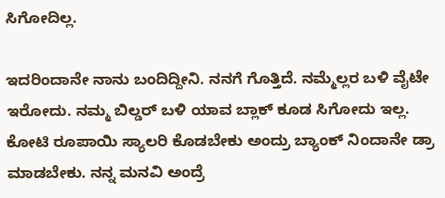ಸಿಗೋದಿಲ್ಲ.

ಇದರಿಂದಾನೇ ನಾನು ಬಂದಿದ್ದೀನಿ. ನನಗೆ ಗೊತ್ತಿದೆ. ನಮ್ಮೆಲ್ಲರ ಬಳಿ ವೈಟೇ ಇರೋದು. ನಮ್ಮ ಬಿಲ್ಡರ್ ಬಳಿ ಯಾವ ಬ್ಲಾಕ್ ಕೂಡ ಸಿಗೋದು ಇಲ್ಲ. ಕೋಟಿ ರೂಪಾಯಿ ಸ್ಯಾಲರಿ ಕೊಡಬೇಕು ಅಂದ್ರು ಬ್ಯಾಂಕ್ ನಿಂದಾನೇ ಡ್ರಾ ಮಾಡಬೇಕು. ನನ್ನ ಮನವಿ ಅಂದ್ರೆ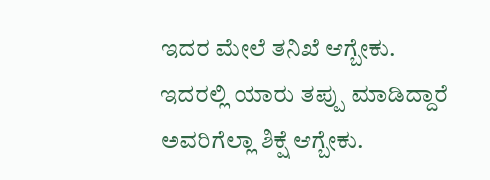ಇದರ ಮೇಲೆ ತನಿಖೆ ಆಗ್ಬೇಕು. ಇದರಲ್ಲಿ ಯಾರು ತಪ್ಪು ಮಾಡಿದ್ದಾರೆ ಅವರಿಗೆಲ್ಲಾ ಶಿಕ್ಷೆ ಆಗ್ಬೇಕು.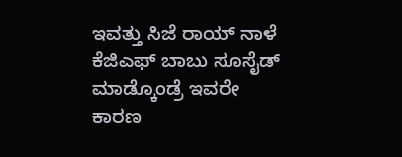ಇವತ್ತು ಸಿಜೆ ರಾಯ್ ನಾಳೆ ಕೆಜಿಎಫ್ ಬಾಬು ಸೂಸೈಡ್ ಮಾಡ್ಕೊಂಡ್ರೆ ಇವರೇ ಕಾರಣ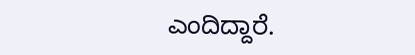ಎಂದಿದ್ದಾರೆ.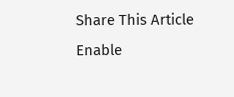Share This Article
Enable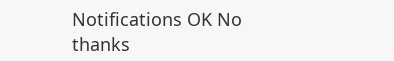Notifications OK No thanks